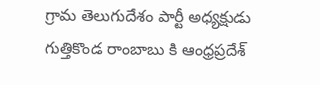గ్రామ తెలుగుదేశం పార్టీ అధ్యక్షుడు గుత్తికొండ రాంబాబు కి ఆంధ్రప్రదేశ్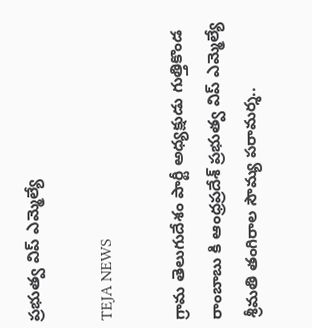ప్రభుత్వ విప్ ఎమ్మెల్యే

TEJA NEWS

గ్రామ తెలుగుదేశం పార్టీ అధ్యక్షుడు గుత్తికొండ రాంబాబు కి ఆంధ్రప్రదేశ్ ప్రభుత్వ విప్ ఎమ్మెల్యే శ్రీమతి తంగిరాల సౌమ్య పరామర్శ..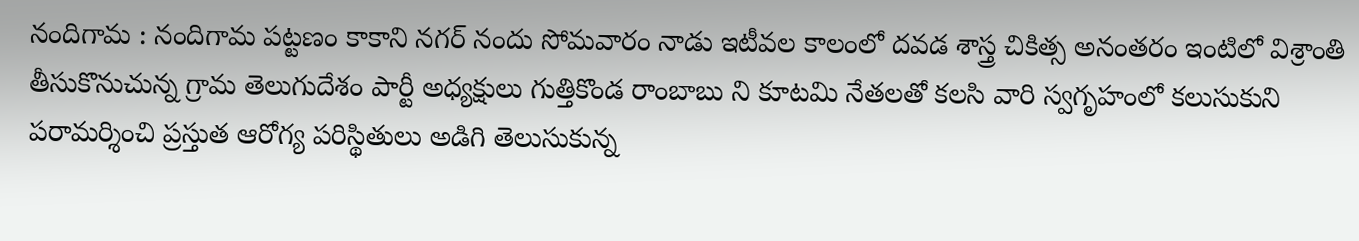నందిగామ : నందిగామ పట్టణం కాకాని నగర్ నందు సోమవారం నాడు ఇటీవల కాలంలో దవడ శాస్త్ర చికిత్స అనంతరం ఇంటిలో విశ్రాంతి తీసుకొనుచున్న గ్రామ తెలుగుదేశం పార్టీ అధ్యక్షులు గుత్తికొండ రాంబాబు ని కూటమి నేతలతో కలసి వారి స్వగృహంలో కలుసుకుని పరామర్శించి ప్రస్తుత ఆరోగ్య పరిస్థితులు అడిగి తెలుసుకున్న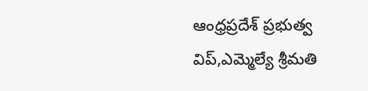ఆంధ్రప్రదేశ్ ప్రభుత్వ విప్,ఎమ్మెల్యే శ్రీమతి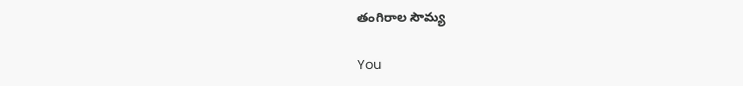తంగిరాల సౌమ్య

You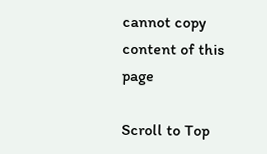cannot copy content of this page

Scroll to Top